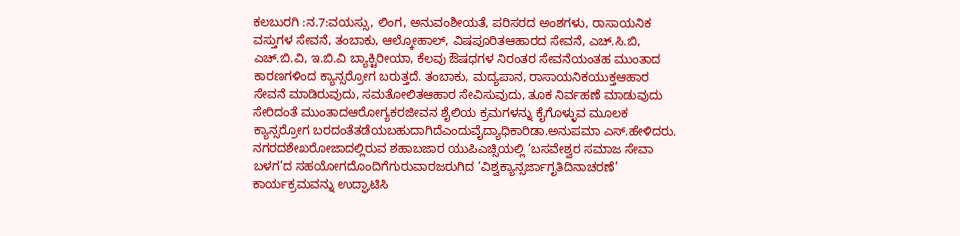ಕಲಬುರಗಿ :ನ.7:ವಯಸ್ಸು, ಲಿಂಗ, ಅನುವಂಶೀಯತೆ, ಪರಿಸರದ ಅಂಶಗಳು, ರಾಸಾಯನಿಕ ವಸ್ತುಗಳ ಸೇವನೆ, ತಂಬಾಕು, ಆಲ್ಕೋಹಾಲ್, ವಿಷಪೂರಿತಆಹಾರದ ಸೇವನೆ, ಎಚ್.ಸಿ.ಬಿ, ಎಚ್.ಬಿ.ವಿ, ಇ.ಬಿ.ವಿ ಬ್ಯಾಕ್ಟಿರೀಯಾ, ಕೆಲವು ಔಷಧಗಳ ನಿರಂತರ ಸೇವನೆಯಂತಹ ಮುಂತಾದ ಕಾರಣಗಳಿಂದ ಕ್ಯಾನ್ಸರ್ರೋಗ ಬರುತ್ತದೆ. ತಂಬಾಕು, ಮದ್ಯಪಾನ, ರಾಸಾಯನಿಕಯುಕ್ತಆಹಾರ ಸೇವನೆ ಮಾಡಿರುವುದು, ಸಮತೋಲಿತಆಹಾರ ಸೇವಿಸುವುದು, ತೂಕ ನಿರ್ವಹಣೆ ಮಾಡುವುದು ಸೇರಿದಂತೆ ಮುಂತಾದಆರೋಗ್ಯಕರಜೀವನ ಶೈಲಿಯ ಕ್ರಮಗಳನ್ನು ಕೈಗೊಳ್ಳುವ ಮೂಲಕ ಕ್ಯಾನ್ಸರ್ರೋಗ ಬರದಂತೆತಡೆಯಬಹುದಾಗಿದೆಎಂದುವೈದ್ಯಾಧಿಕಾರಿಡಾ.ಅನುಪಮಾ ಎಸ್.ಹೇಳಿದರು.
ನಗರದಶೇಖರೋಜಾದಲ್ಲಿರುವ ಶಹಾಬಜಾರ ಯುಪಿಎಚ್ಸಿಯಲ್ಲಿ ‘ಬಸವೇಶ್ವರ ಸಮಾಜ ಸೇವಾ ಬಳಗ’ದ ಸಹಯೋಗದೊಂದಿಗೆಗುರುವಾರಜರುಗಿದ ‘ವಿಶ್ವಕ್ಯಾನ್ಸರ್ಜಾಗೃತಿದಿನಾಚರಣೆ’ ಕಾರ್ಯಕ್ರಮವನ್ನು ಉದ್ಘಾಟಿಸಿ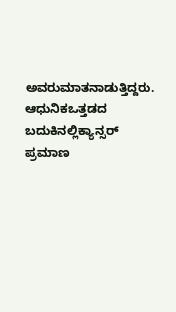ಅವರುಮಾತನಾಡುತ್ತಿದ್ದರು.
ಆಧುನಿಕಒತ್ತಡದ ಬದುಕಿನಲ್ಲಿಕ್ಯಾನ್ಸರ್ ಪ್ರಮಾಣ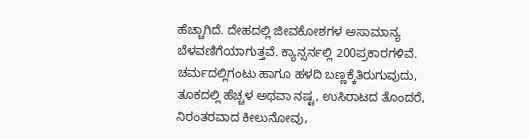ಹೆಚ್ಚಾಗಿದೆ. ದೇಹದಲ್ಲಿ ಜೀವಕೋಶಗಳ ಅಸಾಮಾನ್ಯ ಬೆಳವಣಿಗೆಯಾಗುತ್ತವೆ. ಕ್ಯಾನ್ಸರ್ನಲ್ಲಿ 200ಪ್ರಕಾರಗಳಿವೆ. ಚರ್ಮದಲ್ಲಿಗಂಟು ಹಾಗೂ ಹಳದಿ ಬಣ್ಣಕ್ಕೆತಿರುಗುವುದು, ತೂಕದಲ್ಲಿ ಹೆಚ್ಚಳ ಅಥವಾ ನಷ್ಟ, ಉಸಿರಾಟದ ತೊಂದರೆ, ನಿರಂತರವಾದ ಕೀಲುನೋವು,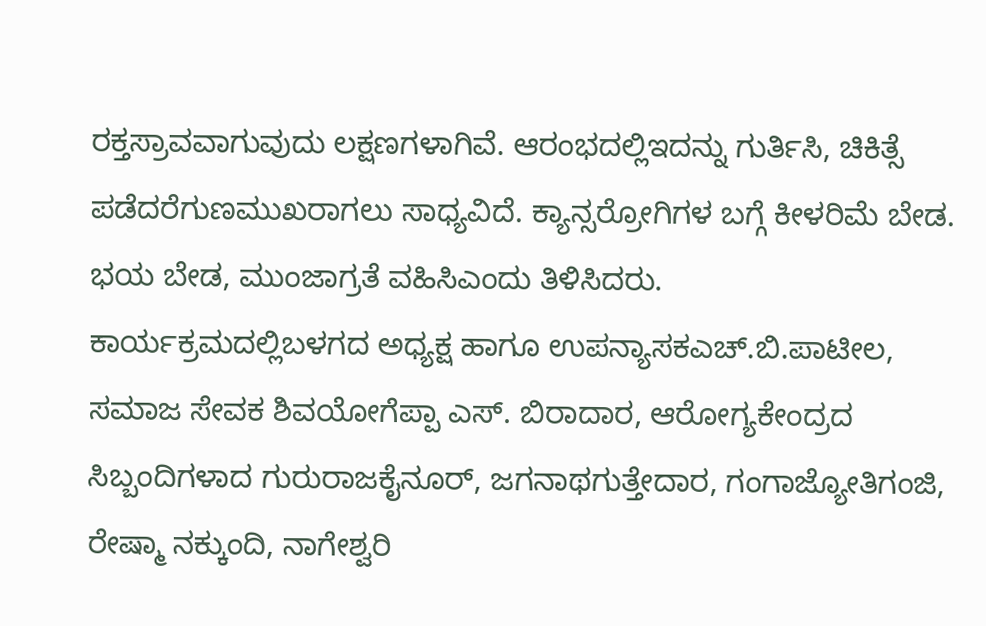ರಕ್ತಸ್ರಾವವಾಗುವುದು ಲಕ್ಷಣಗಳಾಗಿವೆ. ಆರಂಭದಲ್ಲಿಇದನ್ನು ಗುರ್ತಿಸಿ, ಚಿಕಿತ್ಸೆ ಪಡೆದರೆಗುಣಮುಖರಾಗಲು ಸಾಧ್ಯವಿದೆ. ಕ್ಯಾನ್ಸರ್ರೋಗಿಗಳ ಬಗ್ಗೆ ಕೀಳರಿಮೆ ಬೇಡ. ಭಯ ಬೇಡ, ಮುಂಜಾಗ್ರತೆ ವಹಿಸಿಎಂದು ತಿಳಿಸಿದರು.
ಕಾರ್ಯಕ್ರಮದಲ್ಲಿಬಳಗದ ಅಧ್ಯಕ್ಷ ಹಾಗೂ ಉಪನ್ಯಾಸಕಎಚ್.ಬಿ.ಪಾಟೀಲ, ಸಮಾಜ ಸೇವಕ ಶಿವಯೋಗೆಪ್ಪಾ ಎಸ್. ಬಿರಾದಾರ, ಆರೋಗ್ಯಕೇಂದ್ರದ ಸಿಬ್ಬಂದಿಗಳಾದ ಗುರುರಾಜಕೈನೂರ್, ಜಗನಾಥಗುತ್ತೇದಾರ, ಗಂಗಾಜ್ಯೋತಿಗಂಜಿ, ರೇಷ್ಮಾ ನಕ್ಕುಂದಿ, ನಾಗೇಶ್ವರಿ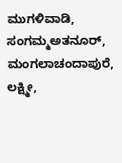ಮುಗಳಿವಾಡಿ, ಸಂಗಮ್ಮಅತನೂರ್, ಮಂಗಲಾಚಂದಾಪುರೆ, ಲಕ್ಷ್ಮೀ,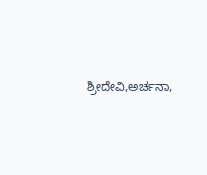ಶ್ರೀದೇವಿ,ಅರ್ಚನಾ,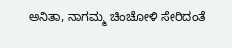ಅನಿತಾ, ನಾಗಮ್ಮ ಚಿಂಚೋಳಿ ಸೇರಿದಂತೆ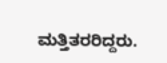ಮತ್ತಿತರರಿದ್ದರು.